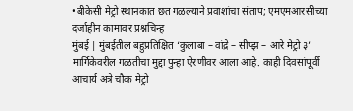•बीकेसी मेट्रो स्थानकात छत गळल्याने प्रवाशांचा संताप; एमएमआरसीच्या दर्जाहीन कामावर प्रश्नचिन्ह
मुंबई | मुंबईतील बहुप्रतिक्षित ‘कुलाबा – वांद्रे – सीप्झ – आरे मेट्रो ३’ मार्गिकेवरील गळतीचा मुद्दा पुन्हा ऐरणीवर आला आहे. काही दिवसांपूर्वी आचार्य अत्रे चौक मेट्रो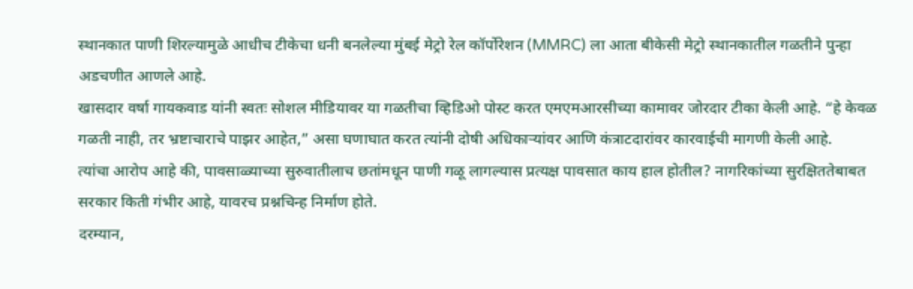स्थानकात पाणी शिरल्यामुळे आधीच टीकेचा धनी बनलेल्या मुंबई मेट्रो रेल कॉर्पोरेशन (MMRC) ला आता बीकेसी मेट्रो स्थानकातील गळतीने पुन्हा अडचणीत आणले आहे.
खासदार वर्षा गायकवाड यांनी स्वतः सोशल मीडियावर या गळतीचा व्हिडिओ पोस्ट करत एमएमआरसीच्या कामावर जोरदार टीका केली आहे. “हे केवळ गळती नाही, तर भ्रष्टाचाराचे पाझर आहेत,” असा घणाघात करत त्यांनी दोषी अधिकाऱ्यांवर आणि कंत्राटदारांवर कारवाईची मागणी केली आहे.
त्यांचा आरोप आहे की, पावसाळ्याच्या सुरुवातीलाच छतांमधून पाणी गळू लागल्यास प्रत्यक्ष पावसात काय हाल होतील? नागरिकांच्या सुरक्षिततेबाबत सरकार किती गंभीर आहे, यावरच प्रश्नचिन्ह निर्माण होते.
दरम्यान,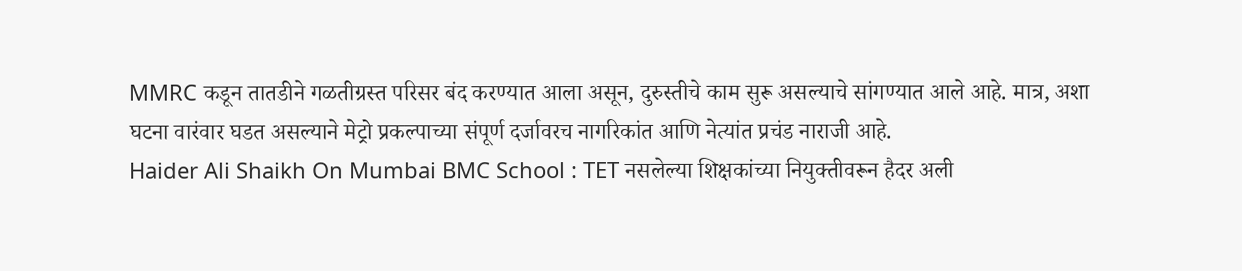MMRC कडून तातडीने गळतीग्रस्त परिसर बंद करण्यात आला असून, दुरुस्तीचे काम सुरू असल्याचे सांगण्यात आले आहे. मात्र, अशा घटना वारंवार घडत असल्याने मेट्रो प्रकल्पाच्या संपूर्ण दर्जावरच नागरिकांत आणि नेत्यांत प्रचंड नाराजी आहे.
Haider Ali Shaikh On Mumbai BMC School : TET नसलेल्या शिक्षकांच्या नियुक्तीवरून हैदर अली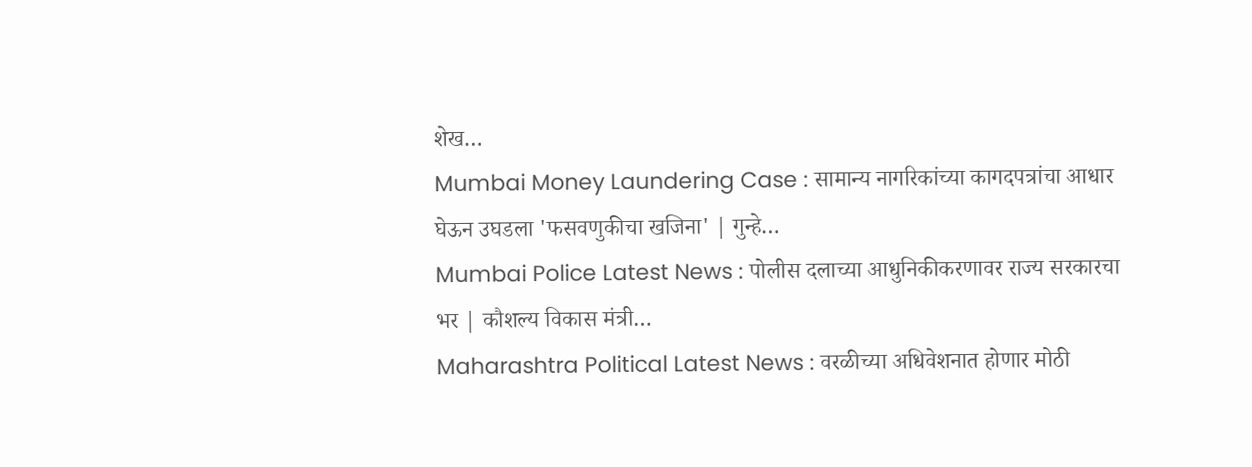शेख…
Mumbai Money Laundering Case : सामान्य नागरिकांच्या कागदपत्रांचा आधार घेऊन उघडला 'फसवणुकीचा खजिना' | गुन्हे…
Mumbai Police Latest News : पोलीस दलाच्या आधुनिकीकरणावर राज्य सरकारचा भर | कौशल्य विकास मंत्री…
Maharashtra Political Latest News : वरळीच्या अधिवेशनात होणार मोठी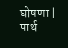घोषणा | पार्थ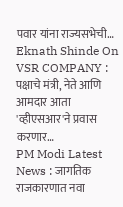पवार यांना राज्यसभेची…
Eknath Shinde On VSR COMPANY : पक्षाचे मंत्री, नेते आणि आमदार आता 'व्हीएसआर'ने प्रवास करणार…
PM Modi Latest News : जागतिक राजकारणात नवा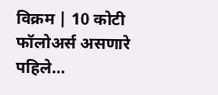विक्रम | 10 कोटी फॉलोअर्स असणारे पहिले…